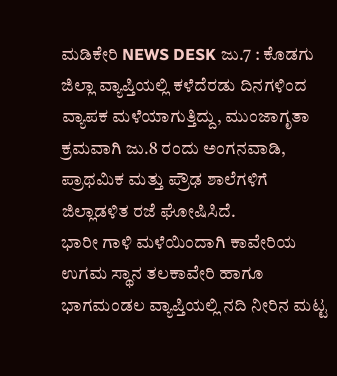ಮಡಿಕೇರಿ NEWS DESK ಜು.7 : ಕೊಡಗು ಜಿಲ್ಲಾ ವ್ಯಾಪ್ತಿಯಲ್ಲಿ ಕಳೆದೆರಡು ದಿನಗಳಿಂದ ವ್ಯಾಪಕ ಮಳೆಯಾಗುತ್ತಿದ್ದು, ಮುಂಜಾಗೃತಾ ಕ್ರಮವಾಗಿ ಜು.8 ರಂದು ಅಂಗನವಾಡಿ, ಪ್ರಾಥಮಿಕ ಮತ್ತು ಪ್ರೌಢ ಶಾಲೆಗಳಿಗೆ ಜಿಲ್ಲಾಡಳಿತ ರಜೆ ಘೋಷಿಸಿದೆ.
ಭಾರೀ ಗಾಳಿ ಮಳೆಯಿಂದಾಗಿ ಕಾವೇರಿಯ ಉಗಮ ಸ್ಥಾನ ತಲಕಾವೇರಿ ಹಾಗೂ ಭಾಗಮಂಡಲ ವ್ಯಾಪ್ತಿಯಲ್ಲಿ ನದಿ ನೀರಿನ ಮಟ್ಟ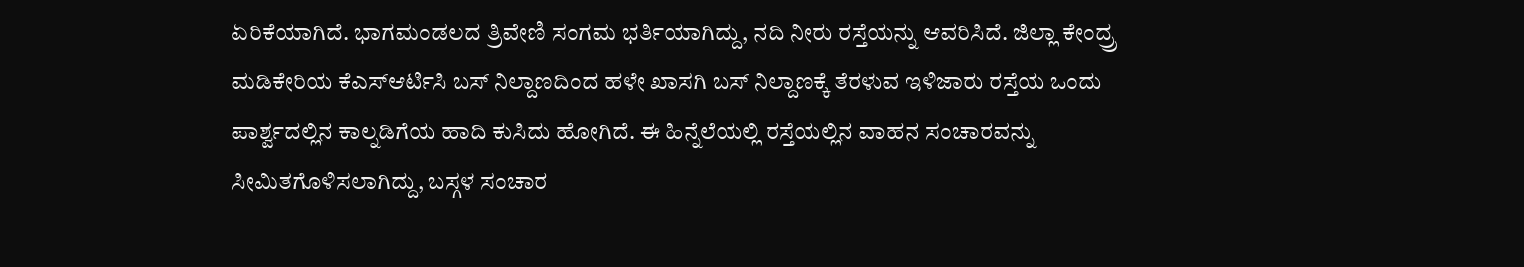ಏರಿಕೆಯಾಗಿದೆ. ಭಾಗಮಂಡಲದ ತ್ರಿವೇಣಿ ಸಂಗಮ ಭರ್ತಿಯಾಗಿದ್ದು, ನದಿ ನೀರು ರಸ್ತೆಯನ್ನು ಆವರಿಸಿದೆ. ಜಿಲ್ಲಾ ಕೇಂದ್ರ್ರ ಮಡಿಕೇರಿಯ ಕೆಎಸ್ಆರ್ಟಿಸಿ ಬಸ್ ನಿಲ್ದಾಣದಿಂದ ಹಳೇ ಖಾಸಗಿ ಬಸ್ ನಿಲ್ದಾಣಕ್ಕೆ ತೆರಳುವ ಇಳಿಜಾರು ರಸ್ತೆಯ ಒಂದು ಪಾರ್ಶ್ವದಲ್ಲಿನ ಕಾಲ್ನಡಿಗೆಯ ಹಾದಿ ಕುಸಿದು ಹೋಗಿದೆ. ಈ ಹಿನ್ನೆಲೆಯಲ್ಲಿ ರಸ್ತೆಯಲ್ಲಿನ ವಾಹನ ಸಂಚಾರವನ್ನು ಸೀಮಿತಗೊಳಿಸಲಾಗಿದ್ದು, ಬಸ್ಗಳ ಸಂಚಾರ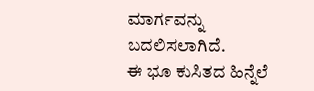ಮಾರ್ಗವನ್ನು ಬದಲಿಸಲಾಗಿದೆ.
ಈ ಭೂ ಕುಸಿತದ ಹಿನ್ನೆಲೆ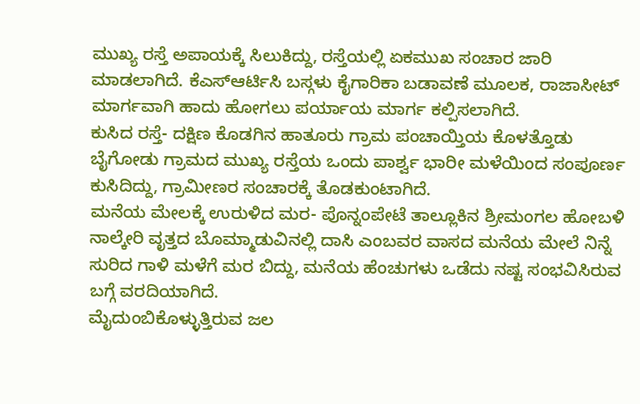ಮುಖ್ಯ ರಸ್ತೆ ಅಪಾಯಕ್ಕೆ ಸಿಲುಕಿದ್ದು, ರಸ್ತೆಯಲ್ಲಿ ಏಕಮುಖ ಸಂಚಾರ ಜಾರಿ ಮಾಡಲಾಗಿದೆ. ಕೆಎಸ್ಆರ್ಟಿಸಿ ಬಸ್ಗಳು ಕೈಗಾರಿಕಾ ಬಡಾವಣೆ ಮೂಲಕ, ರಾಜಾಸೀಟ್ ಮಾರ್ಗವಾಗಿ ಹಾದು ಹೋಗಲು ಪರ್ಯಾಯ ಮಾರ್ಗ ಕಲ್ಪಿಸಲಾಗಿದೆ.
ಕುಸಿದ ರಸ್ತೆ- ದಕ್ಷಿಣ ಕೊಡಗಿನ ಹಾತೂರು ಗ್ರಾಮ ಪಂಚಾಯ್ತಿಯ ಕೊಳತ್ತೊಡು ಬೈಗೋಡು ಗ್ರಾಮದ ಮುಖ್ಯ ರಸ್ತೆಯ ಒಂದು ಪಾರ್ಶ್ವ ಭಾರೀ ಮಳೆಯಿಂದ ಸಂಪೂರ್ಣ ಕುಸಿದಿದ್ದು, ಗ್ರಾಮೀಣರ ಸಂಚಾರಕ್ಕೆ ತೊಡಕುಂಟಾಗಿದೆ.
ಮನೆಯ ಮೇಲಕ್ಕೆ ಉರುಳಿದ ಮರ- ಪೊನ್ನಂಪೇಟೆ ತಾಲ್ಲೂಕಿನ ಶ್ರೀಮಂಗಲ ಹೋಬಳಿ ನಾಲ್ಕೇರಿ ವೃತ್ತದ ಬೊಮ್ಮಾಡುವಿನಲ್ಲಿ ದಾಸಿ ಎಂಬವರ ವಾಸದ ಮನೆಯ ಮೇಲೆ ನಿನ್ನೆ ಸುರಿದ ಗಾಳಿ ಮಳೆಗೆ ಮರ ಬಿದ್ದು, ಮನೆಯ ಹೆಂಚುಗಳು ಒಡೆದು ನಷ್ಟ ಸಂಭವಿಸಿರುವ ಬಗ್ಗೆ ವರದಿಯಾಗಿದೆ.
ಮೈದುಂಬಿಕೊಳ್ಳುತ್ತಿರುವ ಜಲ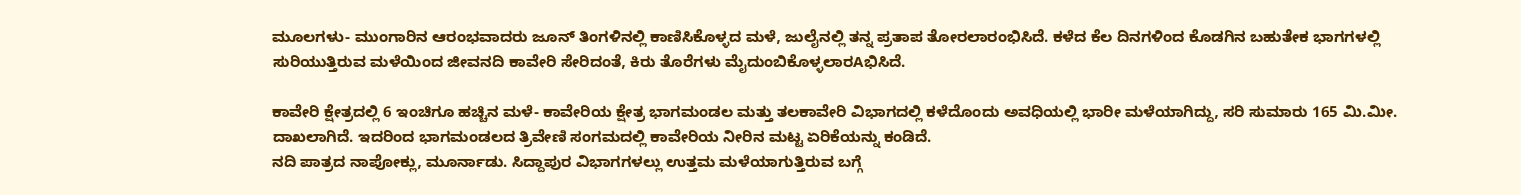ಮೂಲಗಳು- ಮುಂಗಾರಿನ ಆರಂಭವಾದರು ಜೂನ್ ತಿಂಗಳಿನಲ್ಲಿ ಕಾಣಿಸಿಕೊಳ್ಳದ ಮಳೆ, ಜುಲೈನಲ್ಲಿ ತನ್ನ ಪ್ರತಾಪ ತೋರಲಾರಂಭಿಸಿದೆ. ಕಳೆದ ಕೆಲ ದಿನಗಳಿಂದ ಕೊಡಗಿನ ಬಹುತೇಕ ಭಾಗಗಳಲ್ಲಿ ಸುರಿಯುತ್ತಿರುವ ಮಳೆಯಿಂದ ಜೀವನದಿ ಕಾವೇರಿ ಸೇರಿದಂತೆ, ಕಿರು ತೊರೆಗಳು ಮೈದುಂಬಿಕೊಳ್ಳಲಾರAಭಿಸಿದೆ.

ಕಾವೇರಿ ಕ್ಷೇತ್ರದಲ್ಲಿ 6 ಇಂಚಿಗೂ ಹಚ್ಚಿನ ಮಳೆ- ಕಾವೇರಿಯ ಕ್ಷೇತ್ರ ಭಾಗಮಂಡಲ ಮತ್ತು ತಲಕಾವೇರಿ ವಿಭಾಗದಲ್ಲಿ ಕಳೆದೊಂದು ಅವಧಿಯಲ್ಲಿ ಭಾರೀ ಮಳೆಯಾಗಿದ್ದು, ಸರಿ ಸುಮಾರು 165 ಮಿ.ಮೀ. ದಾಖಲಾಗಿದೆ. ಇದರಿಂದ ಭಾಗಮಂಡಲದ ತ್ರಿವೇಣಿ ಸಂಗಮದಲ್ಲಿ ಕಾವೇರಿಯ ನೀರಿನ ಮಟ್ಟ ಏರಿಕೆಯನ್ನು ಕಂಡಿದೆ.
ನದಿ ಪಾತ್ರದ ನಾಪೋಕ್ಲು, ಮೂರ್ನಾಡು. ಸಿದ್ದಾಪುರ ವಿಭಾಗಗಳಲ್ಲು ಉತ್ತಮ ಮಳೆಯಾಗುತ್ತಿರುವ ಬಗ್ಗೆ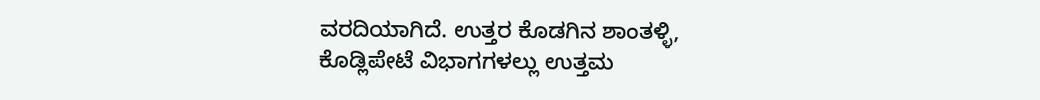ವರದಿಯಾಗಿದೆ. ಉತ್ತರ ಕೊಡಗಿನ ಶಾಂತಳ್ಳಿ, ಕೊಡ್ಲಿಪೇಟೆ ವಿಭಾಗಗಳಲ್ಲು ಉತ್ತಮ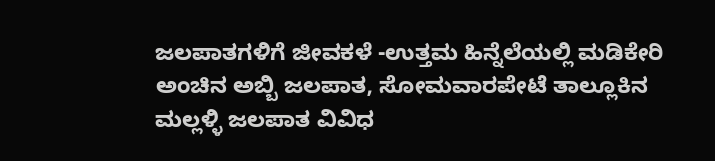ಜಲಪಾತಗಳಿಗೆ ಜೀವಕಳೆ -ಉತ್ತಮ ಹಿನ್ನೆಲೆಯಲ್ಲಿ ಮಡಿಕೇರಿ ಅಂಚಿನ ಅಬ್ಬಿ ಜಲಪಾತ, ಸೋಮವಾರಪೇಟೆ ತಾಲ್ಲೂಕಿನ ಮಲ್ಲಳ್ಳಿ ಜಲಪಾತ ವಿವಿಧ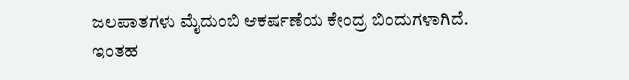ಜಲಪಾತಗಳು ಮೈದುಂಬಿ ಆಕರ್ಷಣೆಯ ಕೇಂದ್ರ ಬಿಂದುಗಳಾಗಿದೆ. ಇಂತಹ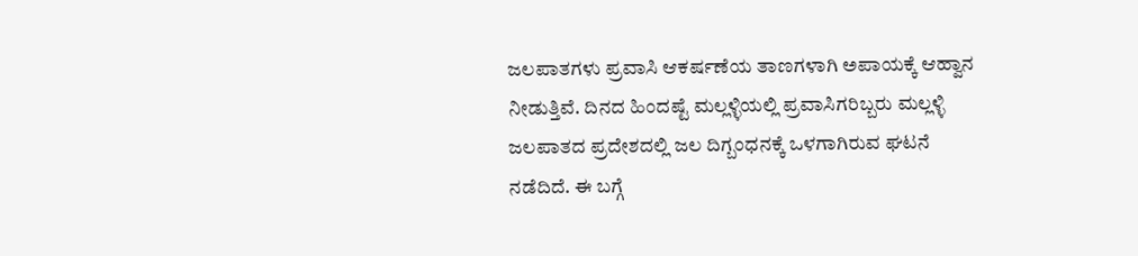ಜಲಪಾತಗಳು ಪ್ರವಾಸಿ ಆಕರ್ಷಣೆಯ ತಾಣಗಳಾಗಿ ಅಪಾಯಕ್ಕೆ ಆಹ್ವಾನ ನೀಡುತ್ತಿವೆ. ದಿನದ ಹಿಂದಷ್ಟೆ ಮಲ್ಲಳ್ಳಿಯಲ್ಲಿ ಪ್ರವಾಸಿಗರಿಬ್ಬರು ಮಲ್ಲಳ್ಳಿ ಜಲಪಾತದ ಪ್ರದೇಶದಲ್ಲಿ ಜಲ ದಿಗ್ಬಂಧನಕ್ಕೆ ಒಳಗಾಗಿರುವ ಘಟನೆ ನಡೆದಿದೆ. ಈ ಬಗ್ಗೆ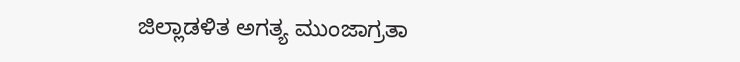ಜಿಲ್ಲಾಡಳಿತ ಅಗತ್ಯ ಮುಂಜಾಗ್ರತಾ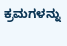ಕ್ರಮಗಳನ್ನು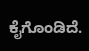ಕೈಗೊಂಡಿದೆ.